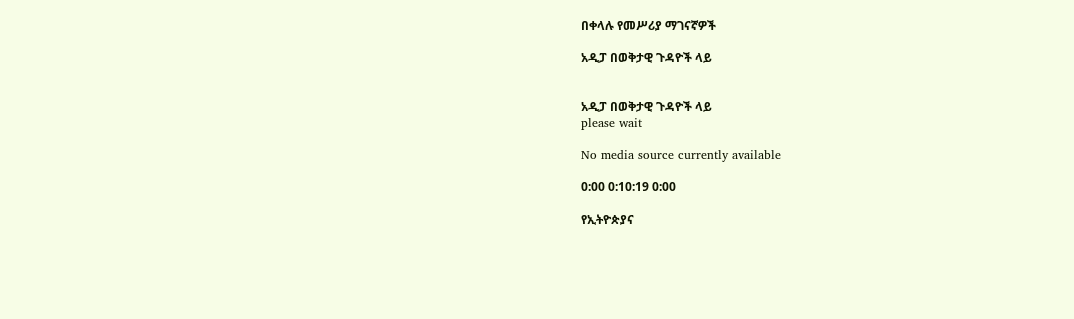በቀላሉ የመሥሪያ ማገናኛዎች

አዲፓ በወቅታዊ ጉዳዮች ላይ


አዲፓ በወቅታዊ ጉዳዮች ላይ
please wait

No media source currently available

0:00 0:10:19 0:00

የኢትዮጵያና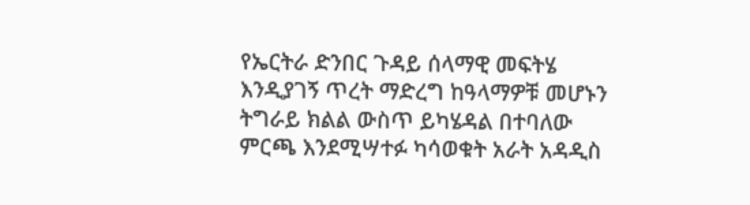የኤርትራ ድንበር ጉዳይ ሰላማዊ መፍትሄ እንዲያገኝ ጥረት ማድረግ ከዓላማዎቹ መሆኑን ትግራይ ክልል ውስጥ ይካሄዳል በተባለው ምርጫ እንደሚሣተፉ ካሳወቁት አራት አዳዲስ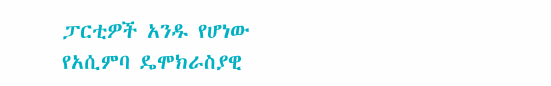ፓርቲዎች አንዱ የሆነው የአሲምባ ዴሞክራስያዊ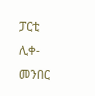ፓርቲ ሊቀ-መንበር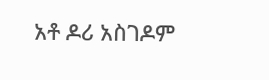አቶ ዶሪ አስገዶም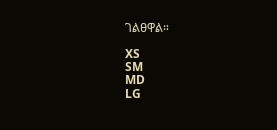ገልፀዋል።

XS
SM
MD
LG